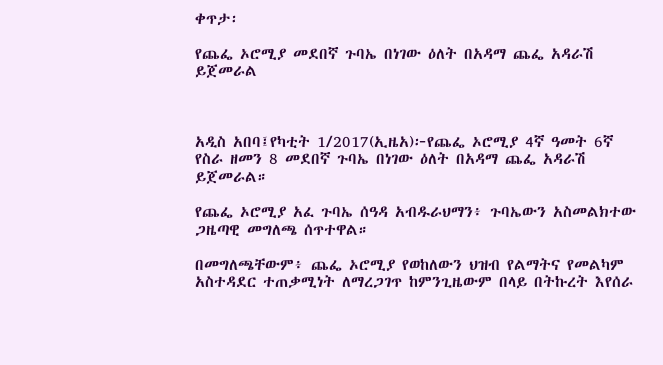ቀጥታ፡

የጨፌ ኦሮሚያ መደበኛ ጉባኤ በነገው ዕለት በአዳማ ጨፌ አዳራሽ ይጀመራል



አዲስ አበባ፤የካቲት 1/2017(ኢዜአ)፦የጨፌ ኦሮሚያ 4ኛ ዓመት 6ኛ የስራ ዘመን 8 መደበኛ ጉባኤ በነገው ዕለት በአዳማ ጨፌ አዳራሽ ይጀመራል።

የጨፌ ኦሮሚያ አፈ ጉባኤ ሰዓዳ አብዱራህማን፥ ጉባኤውን አስመልክተው ጋዜጣዊ መግለጫ ሰጥተዋል።

በመግለጫቸውም፥ ጨፌ ኦሮሚያ የወከለውን ህዝብ የልማትና የመልካም አስተዳደር ተጠቃሚነት ለማረጋገጥ ከምንጊዜውም በላይ በትኩረት እየሰራ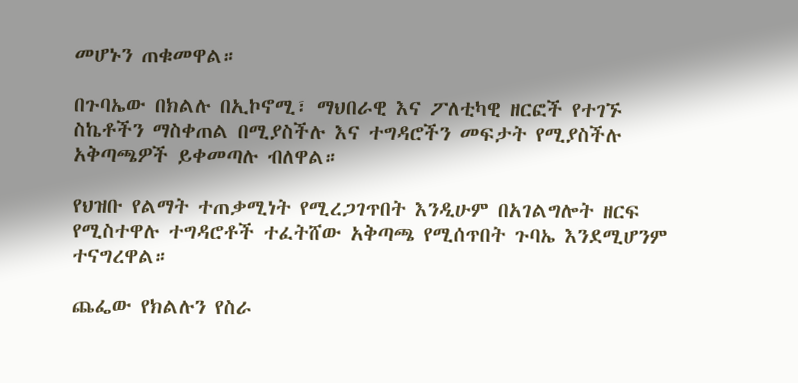መሆኑን ጠቁመዋል።

በጉባኤው በክልሉ በኢኮኖሚ፣ ማህበራዊ እና ፖለቲካዊ ዘርፎች የተገኙ ስኬቶችን ማስቀጠል በሚያስችሉ እና ተግዳሮችን መፍታት የሚያስችሉ አቅጣጫዎች ይቀመጣሉ ብለዋል።

የህዝቡ የልማት ተጠቃሚነት የሚረጋገጥበት እንዲሁም በአገልግሎት ዘርፍ የሚስተዋሉ ተግዳሮቶች ተፈትሸው አቅጣጫ የሚሰጥበት ጉባኤ እንደሚሆንም ተናግረዋል።

ጨፌው የክልሉን የስራ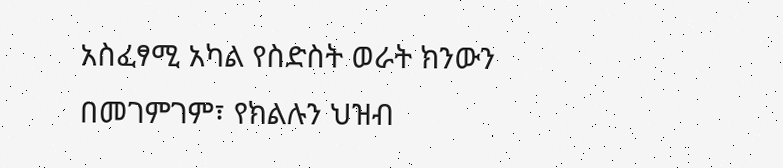አስፈፃሚ አካል የስድስት ወራት ክንውን በመገምገም፣ የክልሉን ህዝብ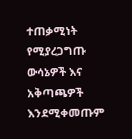ተጠቃሚነት የሚያረጋግጡ ውሳኔዎች እና አቅጣጫዎች እንደሚቀመጡም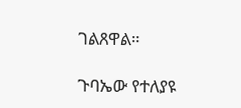ገልጸዋል።

ጉባኤው የተለያዩ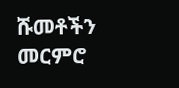ሹመቶችን መርምሮ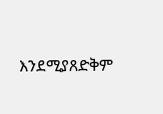እንደሚያጸድቅም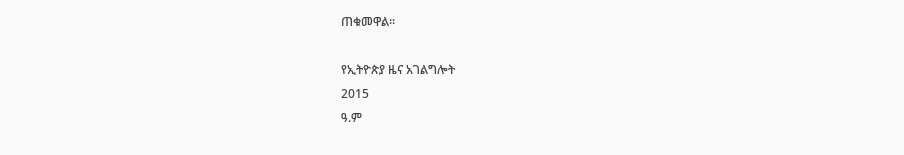ጠቁመዋል።

የኢትዮጵያ ዜና አገልግሎት
2015
ዓ.ም